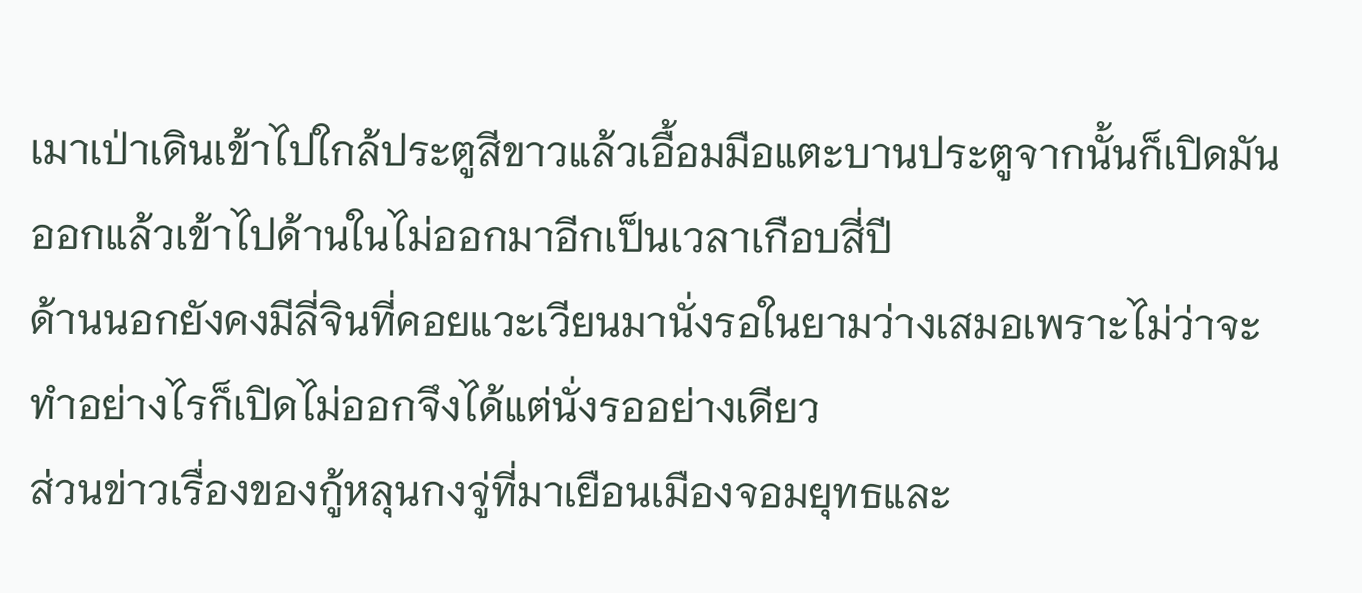เมาเป่าเดินเข้าไปใกล้ประตูสีขาวแล้วเอื้อมมือแตะบานประตูจากนั้นก็เปิดมันออกแล้วเข้าไปด้านในไม่ออกมาอีกเป็นเวลาเกือบสี่ปี
ด้านนอกยังคงมีลี่จินที่คอยแวะเวียนมานั่งรอในยามว่างเสมอเพราะไม่ว่าจะทำอย่างไรก็เปิดไม่ออกจึงได้แต่นั่งรออย่างเดียว
ส่วนข่าวเรื่องของกู้หลุนกงจู่ที่มาเยือนเมืองจอมยุทธและ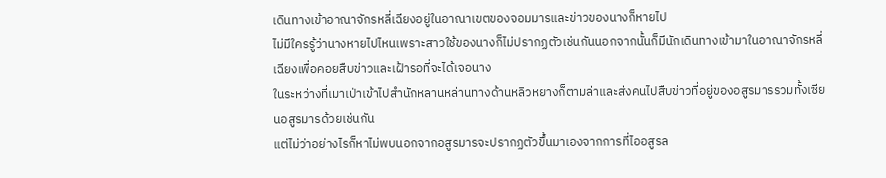เดินทางเข้าอาณาจักรหลี่เฉียงอยู่ในอาณาเขตของจอมมารและข่าวของนางก็หายไป
ไม่มีใครรู้ว่านางหายไปไหนเพราะสาวใช้ของนางก็ไม่ปรากฏตัวเช่นกันนอกจากนั้นก็มีนักเดินทางเข้ามาในอาณาจักรหลี่เฉียงเพื่อคอยสืบข่าวและเฝ้ารอที่จะได้เจอนาง
ในระหว่างที่เมาเป่าเข้าไปสำนักหลานหล่านทางด้านหลิวหยางก็ตามล่าและส่งคนไปสืบข่าวที่อยู่ของอสูรมารรวมทั้งเซียนอสูรมารด้วยเช่นกัน
แต่ไม่ว่าอย่างไรก็หาไม่พบนอกจากอสูรมารจะปรากฏตัวขึ้นมาเองจากการที่ไออสูรล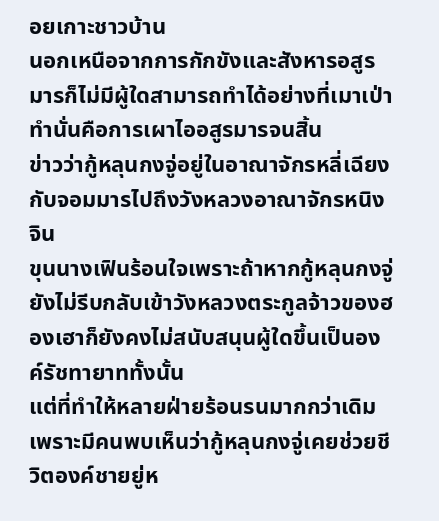อยเกาะชาวบ้าน
นอกเหนือจากการกักขังและสังหารอสูรมารก็ไม่มีผู้ใดสามารถทำได้อย่างที่เมาเป่าทำนั่นคือการเผาไออสูรมารจนสิ้น
ข่าวว่ากู้หลุนกงจู่อยู่ในอาณาจักรหลี่เฉียงกับจอมมารไปถึงวังหลวงอาณาจักรหนิงจิน
ขุนนางเฟินร้อนใจเพราะถ้าหากกู้หลุนกงจู่ยังไม่รีบกลับเข้าวังหลวงตระกูลจ้าวของฮองเฮาก็ยังคงไม่สนับสนุนผู้ใดขึ้นเป็นองค์รัชทายาททั้งนั้น
แต่ที่ทำให้หลายฝ่ายร้อนรนมากกว่าเดิมเพราะมีคนพบเห็นว่ากู้หลุนกงจู่เคยช่วยชีวิตองค์ชายยู่ห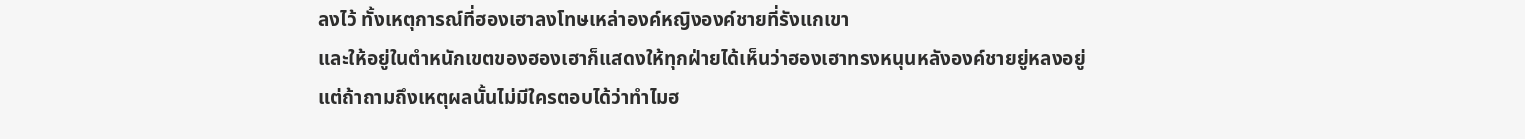ลงไว้ ทั้งเหตุการณ์ที่ฮองเฮาลงโทษเหล่าองค์หญิงองค์ชายที่รังแกเขา
และให้อยู่ในตำหนักเขตของฮองเฮาก็แสดงให้ทุกฝ่ายได้เห็นว่าฮองเฮาทรงหนุนหลังองค์ชายยู่หลงอยู่
แต่ถ้าถามถึงเหตุผลนั้นไม่มีใครตอบได้ว่าทำไมฮ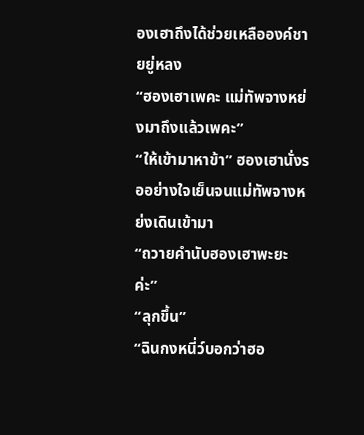องเฮาถึงได้ช่วยเหลือองค์ชายยู่หลง
“ฮองเฮาเพคะ แม่ทัพจางหย่งมาถึงแล้วเพคะ”
“ให้เข้ามาหาข้า” ฮองเฮานั่งรออย่างใจเย็นจนแม่ทัพจางหย่งเดินเข้ามา
“ถวายคำนับฮองเฮาพะยะค่ะ”
“ลุกขึ้น”
“ฉินกงหนี่ว์บอกว่าฮอ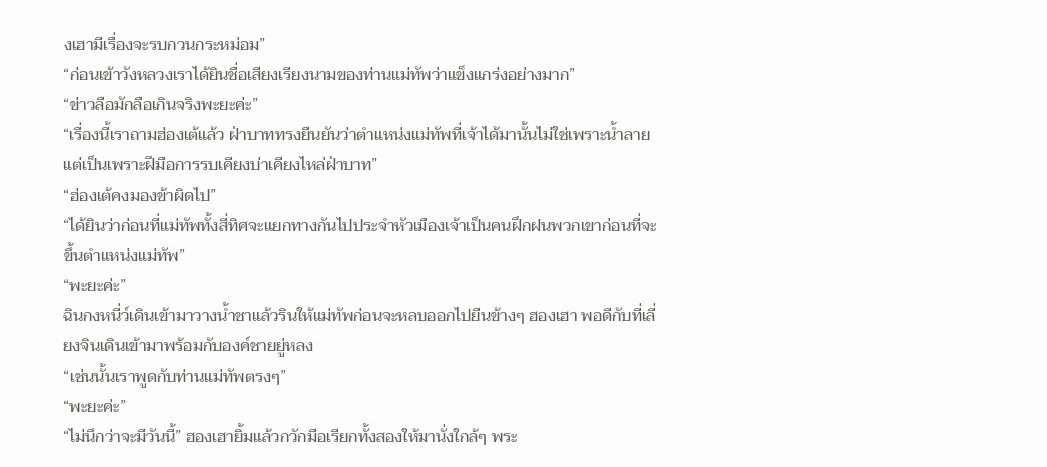งเฮามีเรื่องจะรบกวนกระหม่อม”
“ก่อนเข้าวังหลวงเราได้ยินชื่อเสียงเรียงนามของท่านแม่ทัพว่าแข็งแกร่งอย่างมาก”
“ข่าวลือมักลือเกินจริงพะยะค่ะ”
“เรื่องนี้เราถามฮ่องเต้แล้ว ฝ่าบาททรงยืนยันว่าตำแหน่งแม่ทัพที่เจ้าได้มานั้นไม่ใช่เพราะน้ำลายแต่เป็นเพราะฝีมือการรบเคียงบ่าเคียงไหล่ฝ่าบาท”
“ฮ่องเต้คงมองข้าผิดไป”
“ได้ยินว่าก่อนที่แม่ทัพทั้งสี่ทิศจะแยกทางกันไปประจำหัวเมืองเจ้าเป็นคนฝึกฝนพวกเขาก่อนที่จะขึ้นตำแหน่งแม่ทัพ”
“พะยะค่ะ”
ฉินกงหนี่ว์เดินเข้ามาวางน้ำชาแล้วรินให้แม่ทัพก่อนจะหลบออกไปยืนข้างๆ ฮองเฮา พอดีกับที่เลี่ยงจินเดินเข้ามาพร้อมกับองค์ชายยู่หลง
“เช่นนั้นเราพูดกับท่านแม่ทัพตรงๆ”
“พะยะค่ะ”
“ไม่นึกว่าจะมีวันนี้” ฮองเฮายิ้มแล้วกวักมือเรียกทั้งสองให้มานั่งใกล้ๆ พระ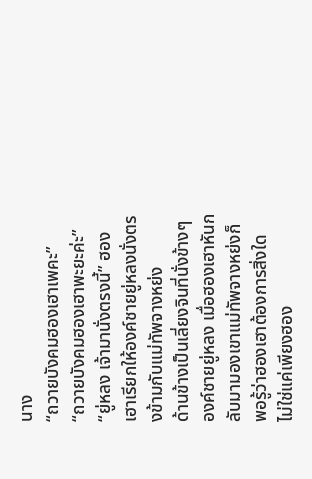นาง
“ถวายบังคมฮองเฮาเพคะ”
“ถวายบังคมฮองเฮาพะยะค่ะ”
“ยู่หลง เจ้ามานั่งตรงนี้” ฮองเฮาเรียกให้องค์ชายยู่หลงนั่งตรงข้ามกับแม่ทัพจางหย่ง
ด้านข้างเป็นเลี่ยงจินที่นั่งข้างๆ องค์ชายยู่หลง เมื่อฮองเฮาหันกลับมามองเขาแม่ทัพจางหย่งก็พอรู้ว่าฮองเฮาต้องการสิ่งใด
ไม่ใช่แค่เพียงฮอง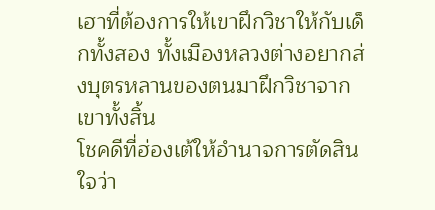เฮาที่ต้องการให้เขาฝึกวิชาให้กับเด็กทั้งสอง ทั้งเมืองหลวงต่างอยากส่งบุตรหลานของตนมาฝึกวิชาจากเขาทั้งสิ้น
โชคดีที่ฮ่องเต้ให้อำนาจการตัดสินใจว่า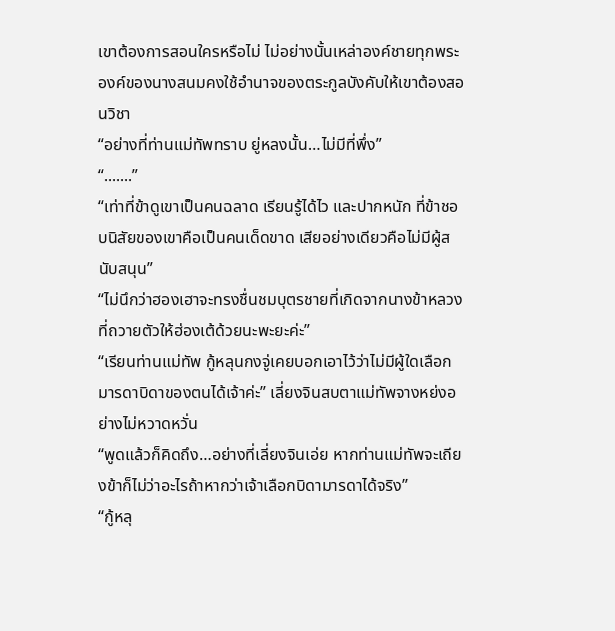เขาต้องการสอนใครหรือไม่ ไม่อย่างนั้นเหล่าองค์ชายทุกพระองค์ของนางสนมคงใช้อำนาจของตระกูลบังคับให้เขาต้องสอนวิชา
“อย่างที่ท่านแม่ทัพทราบ ยู่หลงนั้น…ไม่มีที่พึ่ง”
“.......”
“เท่าที่ข้าดูเขาเป็นคนฉลาด เรียนรู้ได้ไว และปากหนัก ที่ข้าชอบนิสัยของเขาคือเป็นคนเด็ดขาด เสียอย่างเดียวคือไม่มีผู้สนับสนุน”
“ไม่นึกว่าฮองเฮาจะทรงชื่นชมบุตรชายที่เกิดจากนางข้าหลวงที่ถวายตัวให้ฮ่องเต้ด้วยนะพะยะค่ะ”
“เรียนท่านแม่ทัพ กู้หลุนกงจู่เคยบอกเอาไว้ว่าไม่มีผู้ใดเลือกมารดาบิดาของตนได้เจ้าค่ะ” เลี่ยงจินสบตาแม่ทัพจางหย่งอย่างไม่หวาดหวั่น
“พูดแล้วก็คิดถึง…อย่างที่เลี่ยงจินเอ่ย หากท่านแม่ทัพจะเถียงข้าก็ไม่ว่าอะไรถ้าหากว่าเจ้าเลือกบิดามารดาได้จริง”
“กู้หลุ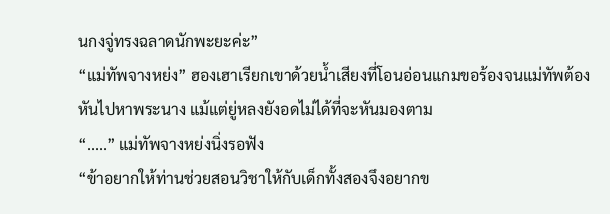นกงจู่ทรงฉลาดนักพะยะค่ะ”
“แม่ทัพจางหย่ง” ฮองเฮาเรียกเขาด้วยน้ำเสียงที่โอนอ่อนแกมขอร้องจนแม่ทัพต้องหันไปหาพระนาง แม้แต่ยู่หลงยังอดไม่ได้ที่จะหันมองตาม
“.....” แม่ทัพจางหย่งนิ่งรอฟัง
“ข้าอยากให้ท่านช่วยสอนวิชาให้กับเด็กทั้งสองจึงอยากข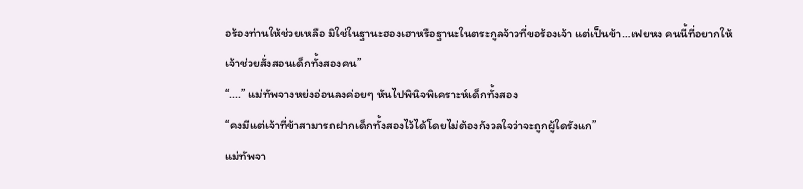อร้องท่านให้ช่วยเหลือ มิใช่ในฐานะฮองเฮาหรือฐานะในตระกูลจ้าวที่ขอร้องเจ้า แต่เป็นข้า…เฟยหง คนนี้ที่อยากให้เจ้าช่วยสั่งสอนเด็กทั้งสองคน”
“....” แม่ทัพจางหย่งอ่อนลงค่อยๆ หันไปพินิจพิเคราะห์เด็กทั้งสอง
“คงมีแต่เจ้าที่ข้าสามารถฝากเด็กทั้งสองไว้ได้โดยไม่ต้องกังวลใจว่าจะถูกผู้ใดรังแก”
แม่ทัพจา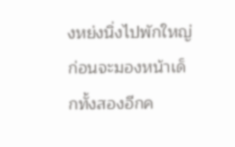งหย่งนิ่งไปพักใหญ่ก่อนจะมองหน้าเด็กทั้งสองอีกค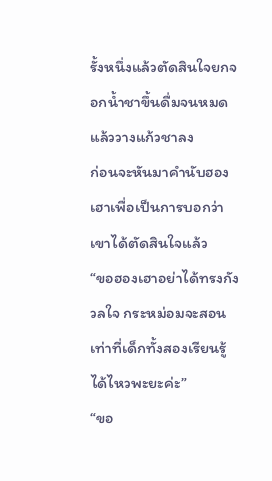รั้งหนึ่งแล้วตัดสินใจยกจอกน้ำชาขึ้นดื่มจนหมดแล้ววางแก้วชาลง
ก่อนจะหันมาคำนับฮองเฮาเพื่อเป็นการบอกว่าเขาได้ตัดสินใจแล้ว
“ขอฮองเฮาอย่าได้ทรงกังวลใจ กระหม่อมจะสอนเท่าที่เด็กทั้งสองเรียนรู้ได้ไหวพะยะค่ะ”
“ขอ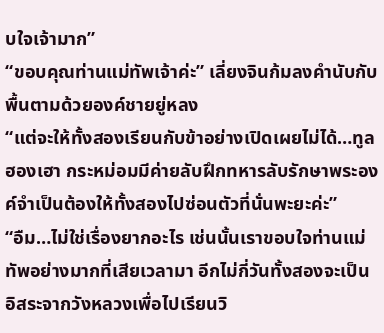บใจเจ้ามาก”
“ขอบคุณท่านแม่ทัพเจ้าค่ะ” เลี่ยงจินก้มลงคำนับกับพื้นตามด้วยองค์ชายยู่หลง
“แต่จะให้ทั้งสองเรียนกับข้าอย่างเปิดเผยไม่ได้…ทูลฮองเฮา กระหม่อมมีค่ายลับฝึกทหารลับรักษาพระองค์จำเป็นต้องให้ทั้งสองไปซ่อนตัวที่นั่นพะยะค่ะ”
“อืม…ไม่ใช่เรื่องยากอะไร เช่นนั้นเราขอบใจท่านแม่ทัพอย่างมากที่เสียเวลามา อีกไม่กี่วันทั้งสองจะเป็นอิสระจากวังหลวงเพื่อไปเรียนวิ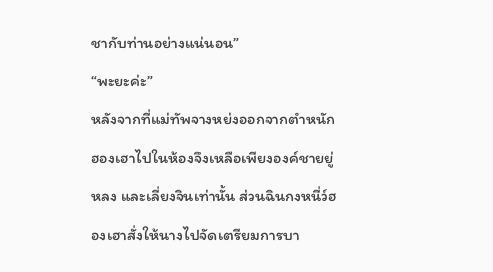ชากับท่านอย่างแน่นอน”
“พะยะค่ะ”
หลังจากที่แม่ทัพจางหย่งออกจากตำหนักฮองเฮาไปในห้องจึงเหลือเพียงองค์ชายยู่หลง และเลี่ยงจินเท่านั้น ส่วนฉินกงหนี่ว์ฮองเฮาสั่งให้นางไปจัดเตรียมการบา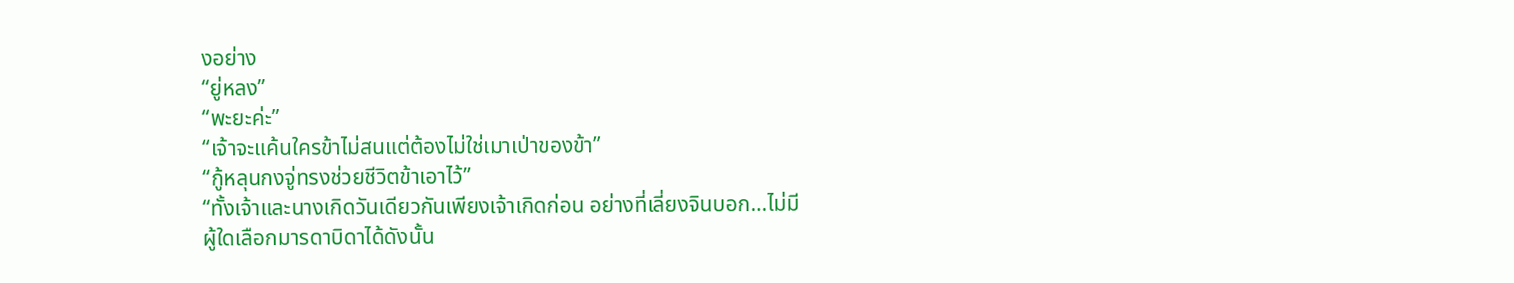งอย่าง
“ยู่หลง”
“พะยะค่ะ”
“เจ้าจะแค้นใครข้าไม่สนแต่ต้องไม่ใช่เมาเป่าของข้า”
“กู้หลุนกงจู่ทรงช่วยชีวิตข้าเอาไว้”
“ทั้งเจ้าและนางเกิดวันเดียวกันเพียงเจ้าเกิดก่อน อย่างที่เลี่ยงจินบอก…ไม่มีผู้ใดเลือกมารดาบิดาได้ดังนั้น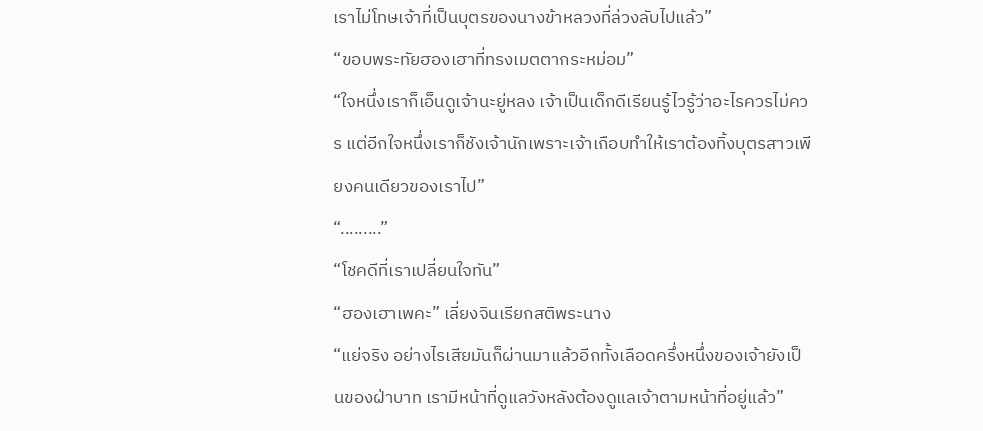เราไม่โทษเจ้าที่เป็นบุตรของนางข้าหลวงที่ล่วงลับไปแล้ว”
“ขอบพระทัยฮองเฮาที่ทรงเมตตากระหม่อม”
“ใจหนึ่งเราก็เอ็นดูเจ้านะยู่หลง เจ้าเป็นเด็กดีเรียนรู้ไวรู้ว่าอะไรควรไม่ควร แต่อีกใจหนึ่งเราก็ชังเจ้านักเพราะเจ้าเกือบทำให้เราต้องทิ้งบุตรสาวเพียงคนเดียวของเราไป”
“.........”
“โชคดีที่เราเปลี่ยนใจทัน”
“ฮองเฮาเพคะ” เลี่ยงจินเรียกสติพระนาง
“แย่จริง อย่างไรเสียมันก็ผ่านมาแล้วอีกทั้งเลือดครึ่งหนึ่งของเจ้ายังเป็นของฝ่าบาท เรามีหน้าที่ดูแลวังหลังต้องดูแลเจ้าตามหน้าที่อยู่แล้ว”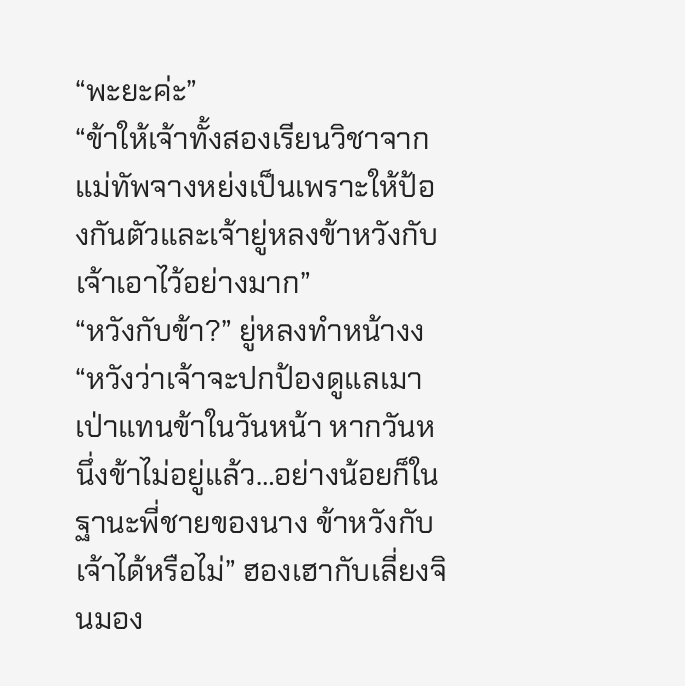“พะยะค่ะ”
“ข้าให้เจ้าทั้งสองเรียนวิชาจากแม่ทัพจางหย่งเป็นเพราะให้ป้องกันตัวและเจ้ายู่หลงข้าหวังกับเจ้าเอาไว้อย่างมาก”
“หวังกับข้า?” ยู่หลงทำหน้างง
“หวังว่าเจ้าจะปกป้องดูแลเมาเป่าแทนข้าในวันหน้า หากวันหนึ่งข้าไม่อยู่แล้ว…อย่างน้อยก็ในฐานะพี่ชายของนาง ข้าหวังกับเจ้าได้หรือไม่” ฮองเฮากับเลี่ยงจินมอง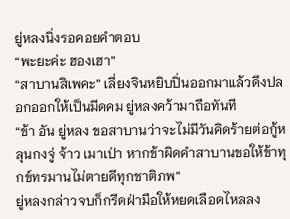ยู่หลงนิ่งรอคอยคำตอบ
“พะยะค่ะ ฮองเฮา”
“สาบานสิเพคะ” เลี่ยงจินหยิบปิ่นออกมาแล้วดึงปลอกออกให้เป็นมีดคม ยู่หลงคว้ามาถือทันที
“ข้า อัน ยู่หลง ขอสาบานว่าจะไม่มีวันคิดร้ายต่อกู้หลุนกงจู่ จ้าว เมาเป่า หากข้าผิดคำสาบานขอให้ข้าทุกข์ทรมานไม่ตายดีทุกชาติภพ”
ยู่หลงกล่าวจบก็กรีดฝ่ามือให้หยดเลือดไหลลง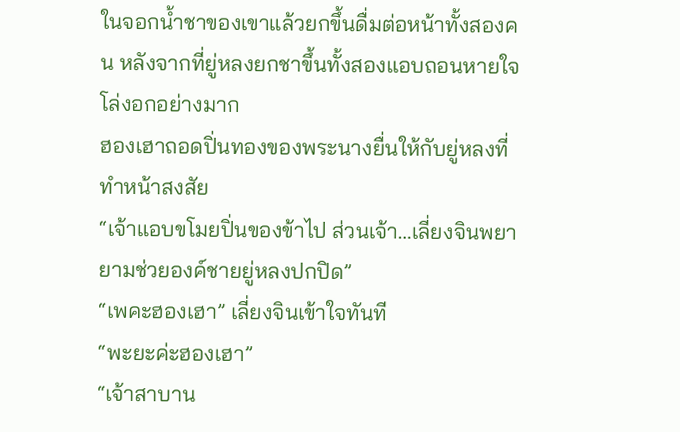ในจอกน้ำชาของเขาแล้วยกขึ้นดื่มต่อหน้าทั้งสองคน หลังจากที่ยู่หลงยกชาขึ้นทั้งสองแอบถอนหายใจโล่งอกอย่างมาก
ฮองเฮาถอดปิ่นทองของพระนางยื่นให้กับยู่หลงที่ทำหน้าสงสัย
“เจ้าแอบขโมยปิ่นของข้าไป ส่วนเจ้า…เลี่ยงจินพยายามช่วยองค์ชายยู่หลงปกปิด”
“เพคะฮองเฮา” เลี่ยงจินเข้าใจทันที
“พะยะค่ะฮองเฮา”
“เจ้าสาบาน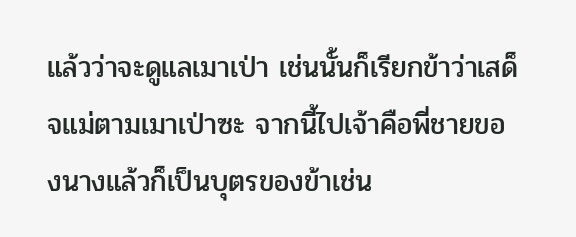แล้วว่าจะดูแลเมาเป่า เช่นนั้นก็เรียกข้าว่าเสด็จแม่ตามเมาเป่าซะ จากนี้ไปเจ้าคือพี่ชายของนางแล้วก็เป็นบุตรของข้าเช่น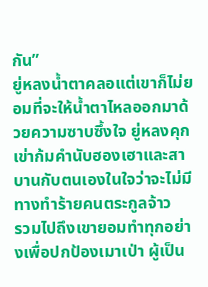กัน”
ยู่หลงน้ำตาคลอแต่เขาก็ไม่ยอมที่จะให้น้ำตาไหลออกมาด้วยความซาบซึ้งใจ ยู่หลงคุกเข่าก้มคำนับฮองเฮาและสาบานกับตนเองในใจว่าจะไม่มีทางทำร้ายคนตระกูลจ้าว
รวมไปถึงเขายอมทำทุกอย่างเพื่อปกป้องเมาเป่า ผู้เป็น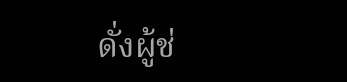ดั่งผู้ช่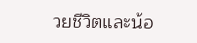วยชีวิตและน้อ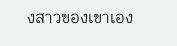งสาวของเขาเอง